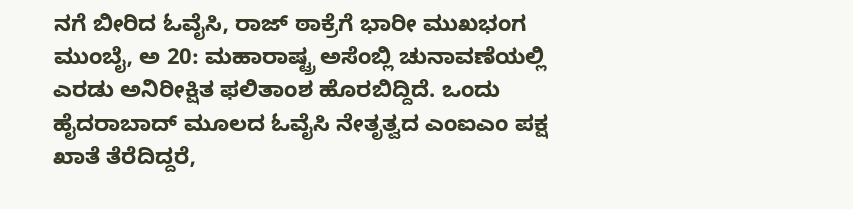ನಗೆ ಬೀರಿದ ಓವೈಸಿ, ರಾಜ್ ಠಾಕ್ರೆಗೆ ಭಾರೀ ಮುಖಭಂಗ
ಮುಂಬೈ, ಅ 20: ಮಹಾರಾಷ್ಟ್ರ ಅಸೆಂಬ್ಲಿ ಚುನಾವಣೆಯಲ್ಲಿ ಎರಡು ಅನಿರೀಕ್ಷಿತ ಫಲಿತಾಂಶ ಹೊರಬಿದ್ದಿದೆ. ಒಂದು ಹೈದರಾಬಾದ್ ಮೂಲದ ಓವೈಸಿ ನೇತೃತ್ವದ ಎಂಐಎಂ ಪಕ್ಷ ಖಾತೆ ತೆರೆದಿದ್ದರೆ,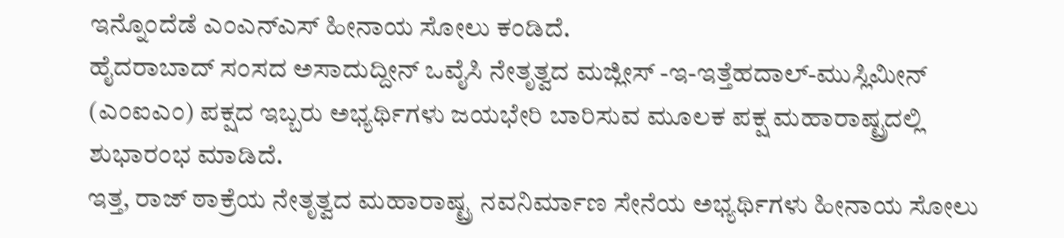ಇನ್ನೊಂದೆಡೆ ಎಂಎನ್ಎಸ್ ಹೀನಾಯ ಸೋಲು ಕಂಡಿದೆ.
ಹೈದರಾಬಾದ್ ಸಂಸದ ಅಸಾದುದ್ದೀನ್ ಒವೈಸಿ ನೇತೃತ್ವದ ಮಜ್ಲೀಸ್ -ಇ-ಇತ್ತೆಹದಾಲ್-ಮುಸ್ಲಿಮೀನ್ (ಎಂಐಎಂ) ಪಕ್ಷದ ಇಬ್ಬರು ಅಭ್ಯರ್ಥಿಗಳು ಜಯಭೇರಿ ಬಾರಿಸುವ ಮೂಲಕ ಪಕ್ಷ ಮಹಾರಾಷ್ಟ್ರದಲ್ಲಿ ಶುಭಾರಂಭ ಮಾಡಿದೆ.
ಇತ್ತ, ರಾಜ್ ಠಾಕ್ರೆಯ ನೇತೃತ್ವದ ಮಹಾರಾಷ್ಟ್ರ ನವನಿರ್ಮಾಣ ಸೇನೆಯ ಅಭ್ಯರ್ಥಿಗಳು ಹೀನಾಯ ಸೋಲು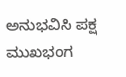ಅನುಭವಿಸಿ ಪಕ್ಷ ಮುಖಭಂಗ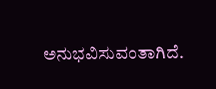ಅನುಭವಿಸುವಂತಾಗಿದೆ.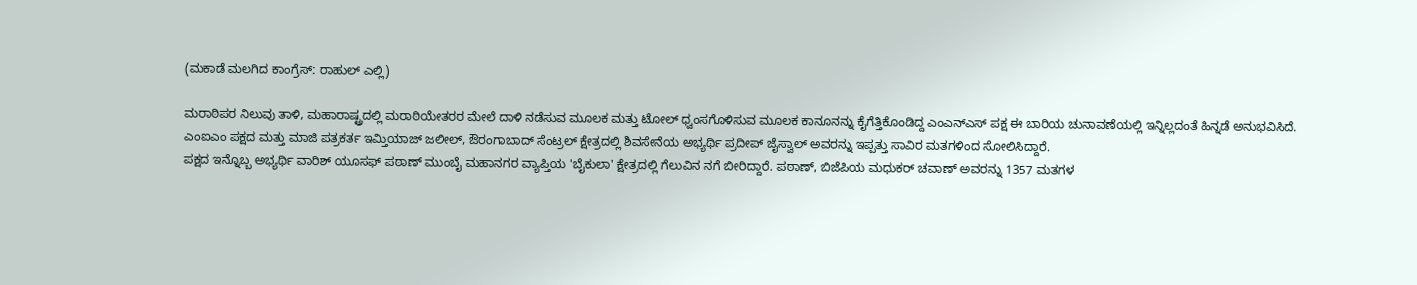(ಮಕಾಡೆ ಮಲಗಿದ ಕಾಂಗ್ರೆಸ್ː ರಾಹುಲ್ ಎಲ್ಲಿ)

ಮರಾಠಿಪರ ನಿಲುವು ತಾಳಿ, ಮಹಾರಾಷ್ಟ್ರದಲ್ಲಿ ಮರಾಠಿಯೇತರರ ಮೇಲೆ ದಾಳಿ ನಡೆಸುವ ಮೂಲಕ ಮತ್ತು ಟೋಲ್ ಧ್ವಂಸಗೊಳಿಸುವ ಮೂಲಕ ಕಾನೂನನ್ನು ಕೈಗೆತ್ತಿಕೊಂಡಿದ್ದ ಎಂಎನ್ಎಸ್ ಪಕ್ಷ ಈ ಬಾರಿಯ ಚುನಾವಣೆಯಲ್ಲಿ ಇನ್ನಿಲ್ಲದಂತೆ ಹಿನ್ನಡೆ ಅನುಭವಿಸಿದೆ.
ಎಂಐಎಂ ಪಕ್ಷದ ಮತ್ತು ಮಾಜಿ ಪತ್ರಕರ್ತ ಇಮ್ತಿಯಾಜ್ ಜಲೀಲ್, ಔರಂಗಾಬಾದ್ ಸೆಂಟ್ರಲ್ ಕ್ಷೇತ್ರದಲ್ಲಿ ಶಿವಸೇನೆಯ ಅಭ್ಯರ್ಥಿ ಪ್ರದೀಪ್ ಜೈಸ್ವಾಲ್ ಅವರನ್ನು ಇಪ್ಪತ್ತು ಸಾವಿರ ಮತಗಳಿಂದ ಸೋಲಿಸಿದ್ದಾರೆ.
ಪಕ್ಷದ ಇನ್ನೊಬ್ಬ ಅಭ್ಯರ್ಥಿ ವಾರಿಶ್ ಯೂಸಫ್ ಪಠಾಣ್ ಮುಂಬೈ ಮಹಾನಗರ ವ್ಯಾಪ್ತಿಯ 'ಬೈಕುಲಾ' ಕ್ಷೇತ್ರದಲ್ಲಿ ಗೆಲುವಿನ ನಗೆ ಬೀರಿದ್ದಾರೆ. ಪಠಾಣ್, ಬಿಜೆಪಿಯ ಮಧುಕರ್ ಚವಾಣ್ ಅವರನ್ನು 1357 ಮತಗಳ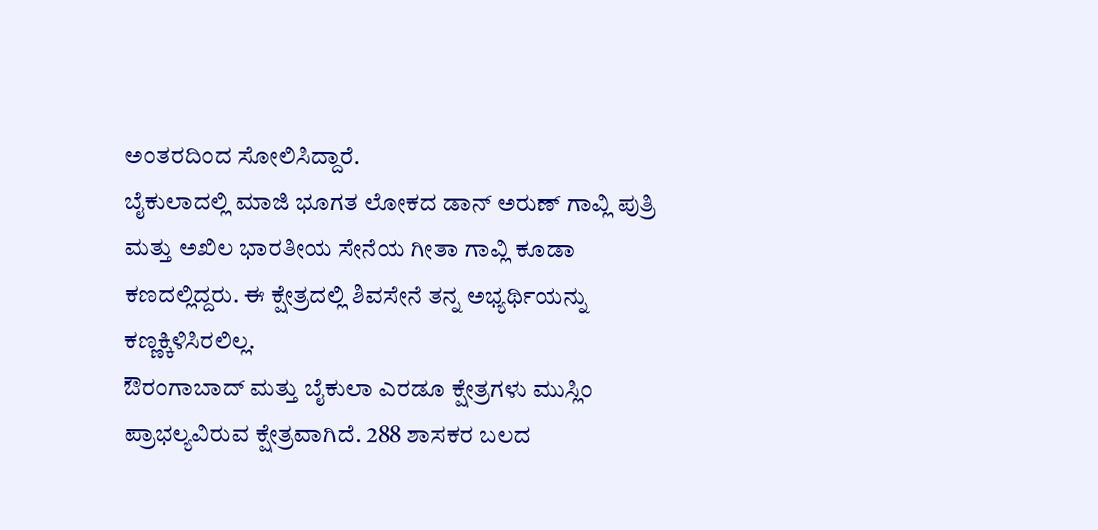ಅಂತರದಿಂದ ಸೋಲಿಸಿದ್ದಾರೆ.
ಬೈಕುಲಾದಲ್ಲಿ ಮಾಜಿ ಭೂಗತ ಲೋಕದ ಡಾನ್ ಅರುಣ್ ಗಾವ್ಲಿ ಪುತ್ರಿ ಮತ್ತು ಅಖಿಲ ಭಾರತೀಯ ಸೇನೆಯ ಗೀತಾ ಗಾವ್ಲಿ ಕೂಡಾ ಕಣದಲ್ಲಿದ್ದರು. ಈ ಕ್ಷೇತ್ರದಲ್ಲಿ ಶಿವಸೇನೆ ತನ್ನ ಅಭ್ಯರ್ಥಿಯನ್ನು ಕಣ್ಣಕ್ಕಿಳಿಸಿರಲಿಲ್ಲ.
ಔರಂಗಾಬಾದ್ ಮತ್ತು ಬೈಕುಲಾ ಎರಡೂ ಕ್ಷೇತ್ರಗಳು ಮುಸ್ಲಿಂ ಪ್ರಾಭಲ್ಯವಿರುವ ಕ್ಷೇತ್ರವಾಗಿದೆ. 288 ಶಾಸಕರ ಬಲದ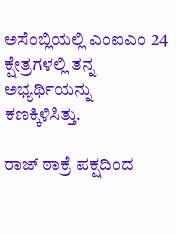ಅಸೆಂಬ್ಲಿಯಲ್ಲಿ ಎಂಐಎಂ 24 ಕ್ಷೇತ್ರಗಳಲ್ಲಿ ತನ್ನ ಅಭ್ಯರ್ಥಿಯನ್ನು ಕಣಕ್ಕಿಳಿಸಿತ್ತು.

ರಾಜ್ ಠಾಕ್ರೆ ಪಕ್ಷದಿಂದ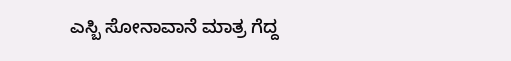ಎಸ್ಬಿ ಸೋನಾವಾನೆ ಮಾತ್ರ ಗೆದ್ದ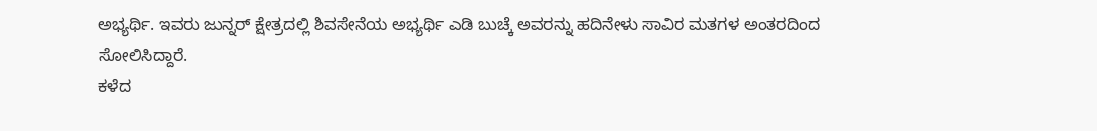ಅಭ್ಯರ್ಥಿ. ಇವರು ಜುನ್ನರ್ ಕ್ಷೇತ್ರದಲ್ಲಿ ಶಿವಸೇನೆಯ ಅಭ್ಯರ್ಥಿ ಎಡಿ ಬುಚ್ಕೆ ಅವರನ್ನು ಹದಿನೇಳು ಸಾವಿರ ಮತಗಳ ಅಂತರದಿಂದ ಸೋಲಿಸಿದ್ದಾರೆ.
ಕಳೆದ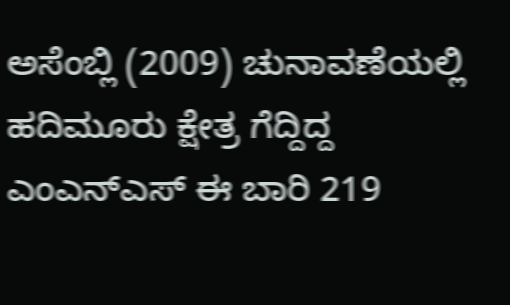ಅಸೆಂಬ್ಲಿ (2009) ಚುನಾವಣೆಯಲ್ಲಿ ಹದಿಮೂರು ಕ್ಷೇತ್ರ ಗೆದ್ದಿದ್ದ ಎಂಎನ್ಎಸ್ ಈ ಬಾರಿ 219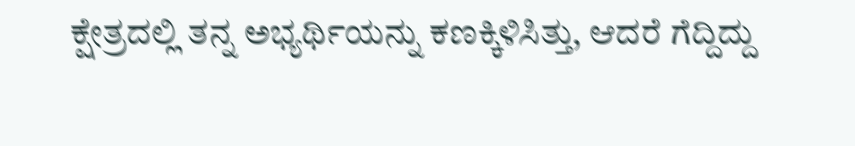ಕ್ಷೇತ್ರದಲ್ಲಿ ತನ್ನ ಅಭ್ಯರ್ಥಿಯನ್ನು ಕಣಕ್ಕಿಳಿಸಿತ್ತು, ಆದರೆ ಗೆದ್ದಿದ್ದು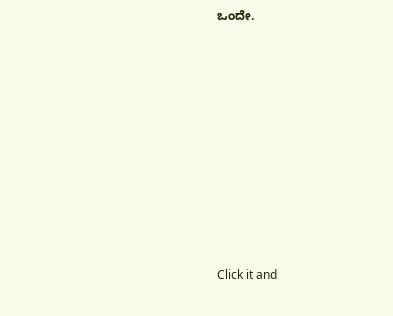ಒಂದೇ.











Click it and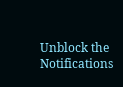Unblock the Notifications